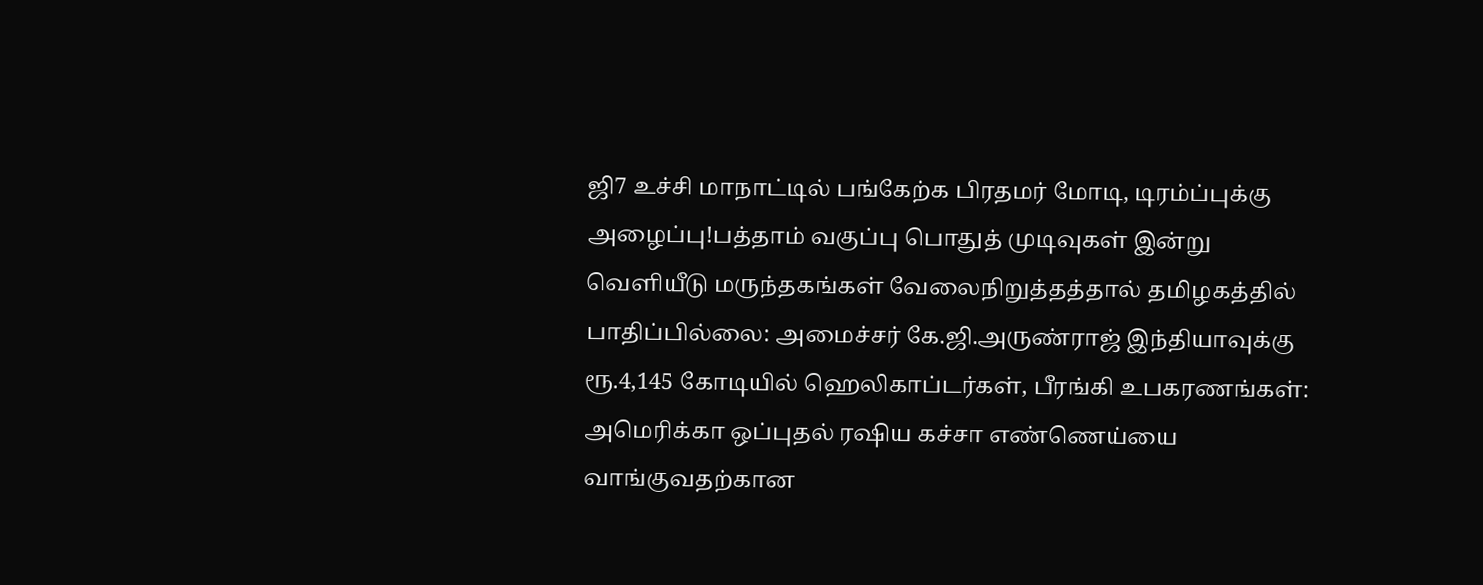ஜி7 உச்சி மாநாட்டில் பங்கேற்க பிரதமர் மோடி, டிரம்ப்புக்கு அழைப்பு!பத்தாம் வகுப்பு பொதுத் முடிவுகள் இன்று வெளியீடு மருந்தகங்கள் வேலைநிறுத்தத்தால் தமிழகத்தில் பாதிப்பில்லை: அமைச்சர் கே.ஜி.அருண்ராஜ் இந்தியாவுக்கு ரூ.4,145 கோடியில் ஹெலிகாப்டர்கள், பீரங்கி உபகரணங்கள்: அமெரிக்கா ஒப்புதல் ரஷிய கச்சா எண்ணெய்யை வாங்குவதற்கான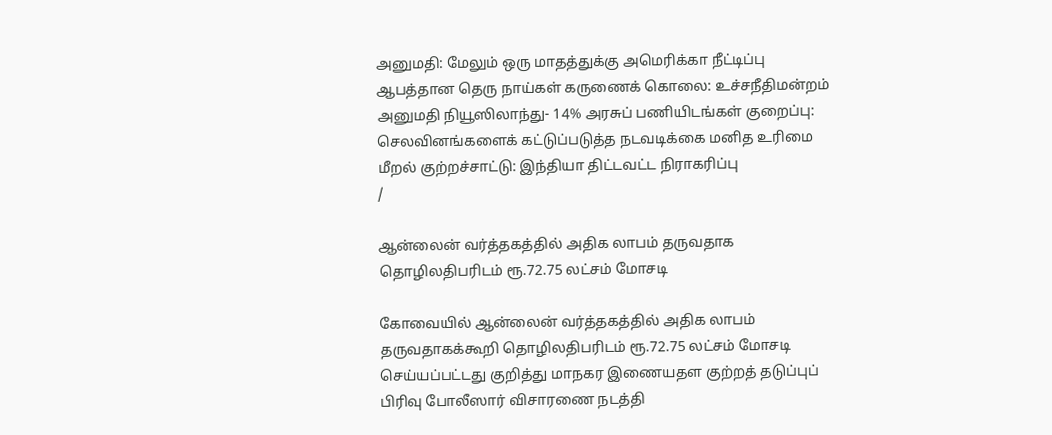அனுமதி: மேலும் ஒரு மாதத்துக்கு அமெரிக்கா நீட்டிப்பு ஆபத்தான தெரு நாய்கள் கருணைக் கொலை: உச்சநீதிமன்றம் அனுமதி நியூஸிலாந்து- 14% அரசுப் பணியிடங்கள் குறைப்பு: செலவினங்களைக் கட்டுப்படுத்த நடவடிக்கை மனித உரிமை மீறல் குற்றச்சாட்டு: இந்தியா திட்டவட்ட நிராகரிப்பு
/

ஆன்லைன் வர்த்தகத்தில் அதிக லாபம் தருவதாக தொழிலதிபரிடம் ரூ.72.75 லட்சம் மோசடி

கோவையில் ஆன்லைன் வர்த்தகத்தில் அதிக லாபம் தருவதாகக்கூறி தொழிலதிபரிடம் ரூ.72.75 லட்சம் மோசடி செய்யப்பட்டது குறித்து மாநகர இணையதள குற்றத் தடுப்புப் பிரிவு போலீஸார் விசாரணை நடத்தி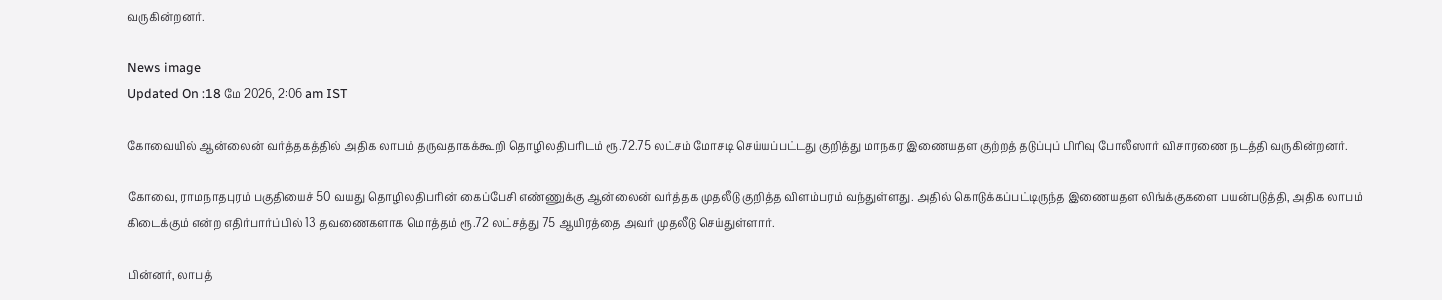வருகின்றனர்.

News image
Updated On :18 மே 2026, 2:06 am IST

கோவையில் ஆன்லைன் வர்த்தகத்தில் அதிக லாபம் தருவதாகக்கூறி தொழிலதிபரிடம் ரூ.72.75 லட்சம் மோசடி செய்யப்பட்டது குறித்து மாநகர இணையதள குற்றத் தடுப்புப் பிரிவு போலீஸார் விசாரணை நடத்தி வருகின்றனர்.

கோவை, ராமநாதபுரம் பகுதியைச் 50 வயது தொழிலதிபரின் கைப்பேசி எண்ணுக்கு ஆன்லைன் வர்த்தக முதலீடு குறித்த விளம்பரம் வந்துள்ளது. அதில் கொடுக்கப்பட்டிருந்த இணையதள லிங்க்குகளை பயன்படுத்தி, அதிக லாபம் கிடைக்கும் என்ற எதிர்பார்ப்பில் 13 தவணைகளாக மொத்தம் ரூ.72 லட்சத்து 75 ஆயிரத்தை அவர் முதலீடு செய்துள்ளார்.

பின்னர், லாபத்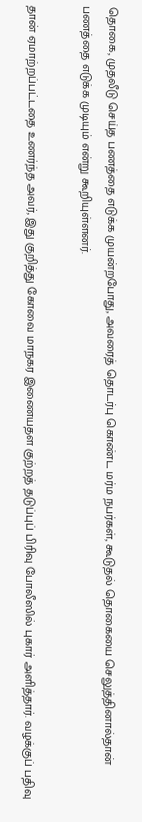தொகை, முதலீடு செய்த பணத்தை எடுக்க முயன்றபோது, அவரைத் தொடர்பு கொண்ட மர்ம நபர்கள், கூடுதல் தொகையை செலுத்தினால்தான் பணத்தை எடுக்க முடியும் என்று கூறியுள்ளனர்.

தான் ஏமாற்றப்பட்டதை உணர்ந்த அவர், இது குறித்து கோவை மாநகர இணையதள குற்றத் தடுப்புப் பிரிவு போலீஸில் புகார் அளித்தார். வழக்குப் பதிவு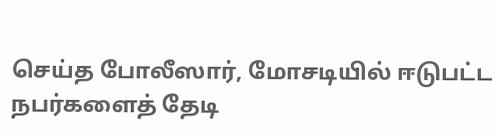செய்த போலீஸார், மோசடியில் ஈடுபட்ட நபர்களைத் தேடி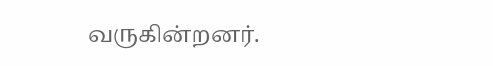வருகின்றனர்.